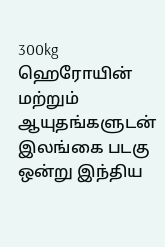300kg ஹெரோயின் மற்றும் ஆயுதங்களுடன் இலங்கை படகு ஒன்று இந்திய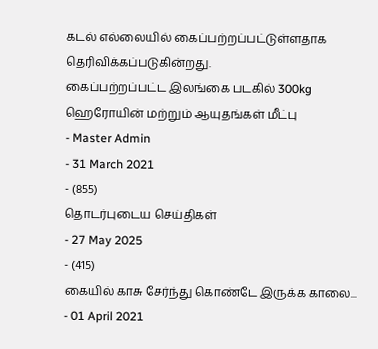கடல் எல்லையில் கைப்பற்றப்பட்டுள்ளதாக தெரிவிக்கப்படுகின்றது.
கைப்பற்றப்பட்ட இலங்கை படகில் 300kg ஹெரோயின் மற்றும் ஆயுதங்கள் மீட்பு
- Master Admin
- 31 March 2021
- (855)
தொடர்புடைய செய்திகள்
- 27 May 2025
- (415)
கையில் காசு சேர்ந்து கொண்டே இருக்க காலை...
- 01 April 2021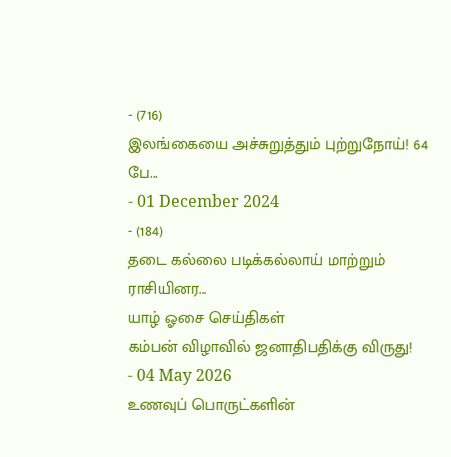- (716)
இலங்கையை அச்சுறுத்தும் புற்றுநோய்! 64 பே...
- 01 December 2024
- (184)
தடை கல்லை படிக்கல்லாய் மாற்றும் ராசியினர...
யாழ் ஓசை செய்திகள்
கம்பன் விழாவில் ஜனாதிபதிக்கு விருது!
- 04 May 2026
உணவுப் பொருட்களின்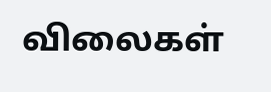விலைகள்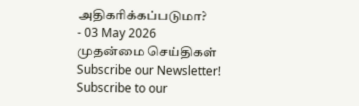அதிகரிக்கப்படுமா?
- 03 May 2026
முதன்மை செய்திகள்
Subscribe our Newsletter!
Subscribe to our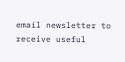email newsletter to receive useful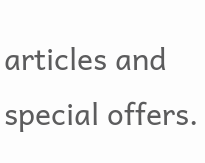articles and special offers.